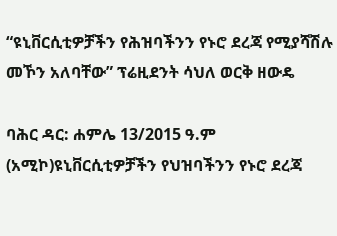“ዩኒቨርሲቲዎቻችን የሕዝባችንን የኑሮ ደረጃ የሚያሻሽሉ መኾን አለባቸው” ፕሬዚደንት ሳህለ ወርቅ ዘውዴ

ባሕር ዳር: ሐምሌ 13/2015 ዓ.ም (አሚኮ)ዩኒቨርሲቲዎቻችን የህዝባችንን የኑሮ ደረጃ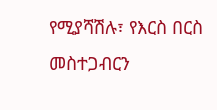የሚያሻሽሉ፣ የእርስ በርስ መስተጋብርን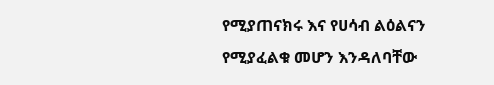የሚያጠናክሩ እና የሀሳብ ልዕልናን የሚያፈልቁ መሆን እንዳለባቸው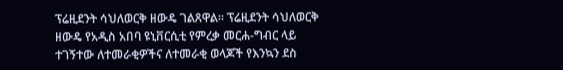ፕሬዚደንት ሳህለወርቅ ዘውዴ ገልጸዋል። ፕሬዚደንት ሳህለወርቅ ዘውዴ የአዲስ አበባ ዩኒቨርሲቲ የምረቃ መርሐ-ግብር ላይ ተገኝተው ለተመራቂዎችና ለተመራቂ ወላጆች የእንኳን ደስ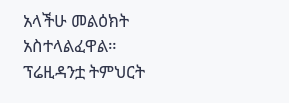አላችሁ መልዕክት አስተላልፈዋል። ፕሬዚዳንቷ ትምህርት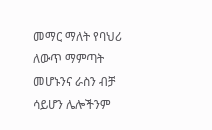መማር ማለት የባህሪ ለውጥ ማምጣት መሆኑንና ራስን ብቻ ሳይሆን ሌሎችንም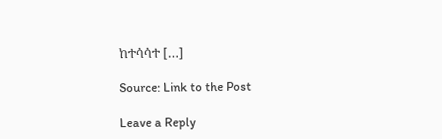ከተሳሳተ […]

Source: Link to the Post

Leave a Reply